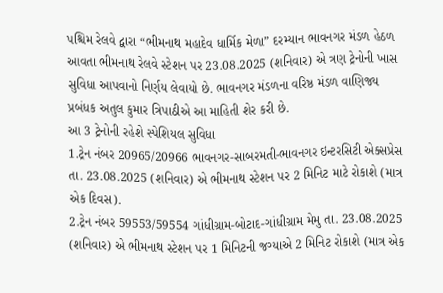પશ્ચિમ રેલવે દ્વારા “ભીમનાથ મહાદેવ ધાર્મિક મેળા” દરમ્યાન ભાવનગર મંડળ હેઠળ આવતા ભીમનાથ રેલવે સ્ટેશન પર 23.08.2025 (શનિવાર) એ ત્રણ ટ્રેનોની ખાસ સુવિધા આપવાનો નિર્ણય લેવાયો છે. ભાવનગર મંડળના વરિષ્ઠ મંડળ વાણિજ્ય પ્રબંધક અતુલ કુમાર ત્રિપાઠીએ આ માહિતી શેર કરી છે.
આ 3 ટ્રેનોની રહેશે સ્પેશિયલ સુવિધા
1.ટ્રેન નંબર 20965/20966 ભાવનગર-સાબરમતી-ભાવનગર ઇન્ટરસિટી એક્સપ્રેસ તા. 23.08.2025 (શનિવાર) એ ભીમનાથ સ્ટેશન પર 2 મિનિટ માટે રોકાશે (માત્ર એક દિવસ).
2.ટ્રેન નંબર 59553/59554 ગાંધીગ્રામ-બોટાદ-ગાંધીગ્રામ મેમુ તા. 23.08.2025 (શનિવાર) એ ભીમનાથ સ્ટેશન પર 1 મિનિટની જગ્યાએ 2 મિનિટ રોકાશે (માત્ર એક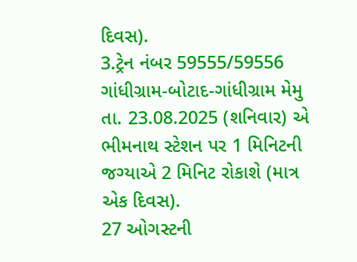દિવસ).
3.ટ્રેન નંબર 59555/59556 ગાંધીગ્રામ-બોટાદ-ગાંધીગ્રામ મેમુ તા. 23.08.2025 (શનિવાર) એ ભીમનાથ સ્ટેશન પર 1 મિનિટની જગ્યાએ 2 મિનિટ રોકાશે (માત્ર એક દિવસ).
27 ઓગસ્ટની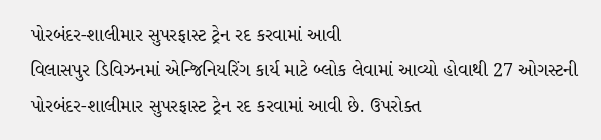પોરબંદર-શાલીમાર સુપરફાસ્ટ ટ્રેન રદ કરવામાં આવી
વિલાસપુર ડિવિઝનમાં એન્જિનિયરિંગ કાર્ય માટે બ્લોક લેવામાં આવ્યો હોવાથી 27 ઓગસ્ટની પોરબંદર-શાલીમાર સુપરફાસ્ટ ટ્રેન રદ કરવામાં આવી છે. ઉપરોક્ત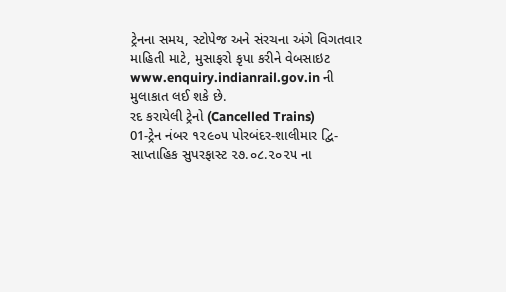ટ્રેનના સમય, સ્ટોપેજ અને સંરચના અંગે વિગતવાર માહિતી માટે, મુસાફરો કૃપા કરીને વેબસાઇટ www.enquiry.indianrail.gov.in ની મુલાકાત લઈ શકે છે.
રદ કરાયેલી ટ્રેનો (Cancelled Trains)
01-ટ્રેન નંબર ૧૨૯૦૫ પોરબંદર-શાલીમાર દ્વિ-સાપ્તાહિક સુપરફાસ્ટ ૨૭.૦૮.૨૦૨૫ ના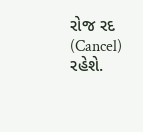રોજ રદ (Cancel) રહેશે.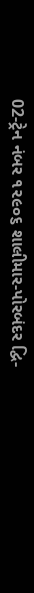02-ટ્રેન નંબર ૧૨૯૦૬ શાલીમાર-પોરબંદર દ્વિ-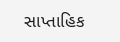સાપ્તાહિક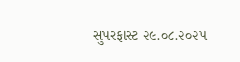સુપરફાસ્ટ ૨૯.૦૮.૨૦૨૫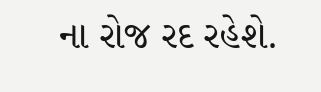ના રોજ રદ રહેશે.